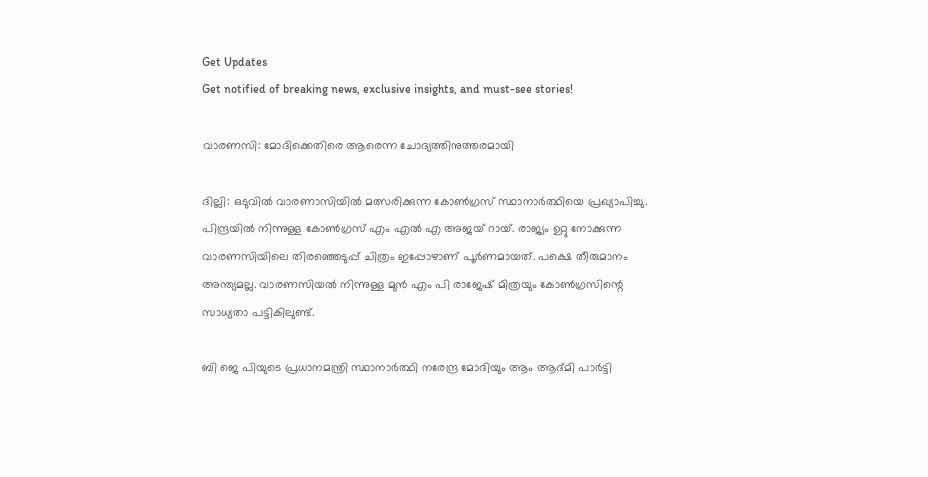Get Updates
Get notified of breaking news, exclusive insights, and must-see stories!

വാരണസി: മോദിക്കെതിരെ ആരെന്ന ചോദ്യത്തിനുത്തരമായി

ദില്ലി: ഒടുവില്‍ വാരണാസിയില്‍ മത്സരിക്കുന്ന കോണ്‍ഗ്രസ് സ്ഥാനാര്‍ത്ഥിയെ പ്രഖ്യാപിച്ചു. പിന്ദ്രയില്‍ നിന്നുള്ള കോണ്‍ഗ്രസ് എം എല്‍ എ അജയ് റായ്. രാജ്യം ഉറ്റു നോക്കുന്ന വാരണസിയിലെ തിരഞ്ഞെടുപ്പ് ചിത്രം ഇപ്പോഴാണ് പൂര്‍ണമായത്. പക്ഷെ തീരുമാനം അന്ത്യമല്ല. വാരണസിയല്‍ നിന്നുള്ള മുന്‍ എം പി രാജേഷ് മിത്രയും കോണ്‍ഗ്രസിന്റെ സാധ്യതാ പട്ടികിലുണ്ട്.

ബി ജെ പിയുടെ പ്രധാനമന്ത്രി സ്ഥാനാര്‍ത്ഥി നരേന്ദ്ര മോദിയും ആം ആദ്മി പാര്‍ട്ടി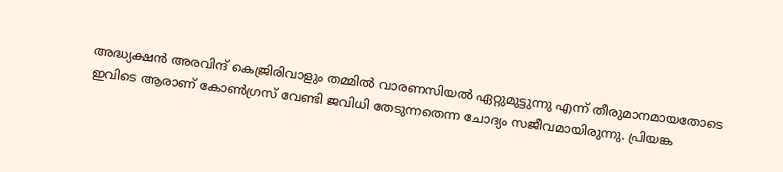അദ്ധ്യക്ഷന്‍ അരവിന്ദ് കെജ്രിരിവാളും തമ്മില്‍ വാരണസിയല്‍ ഏറ്റുമുട്ടുന്നു എന്ന് തീരുമാനമായതോടെ ഇവിടെ ആരാണ് കോണ്‍ഗ്രസ് വേണ്ടി ജവിധി തേടുന്നതെന്ന ചോദ്യം സജീവമായിരുന്നു. പ്രിയങ്ക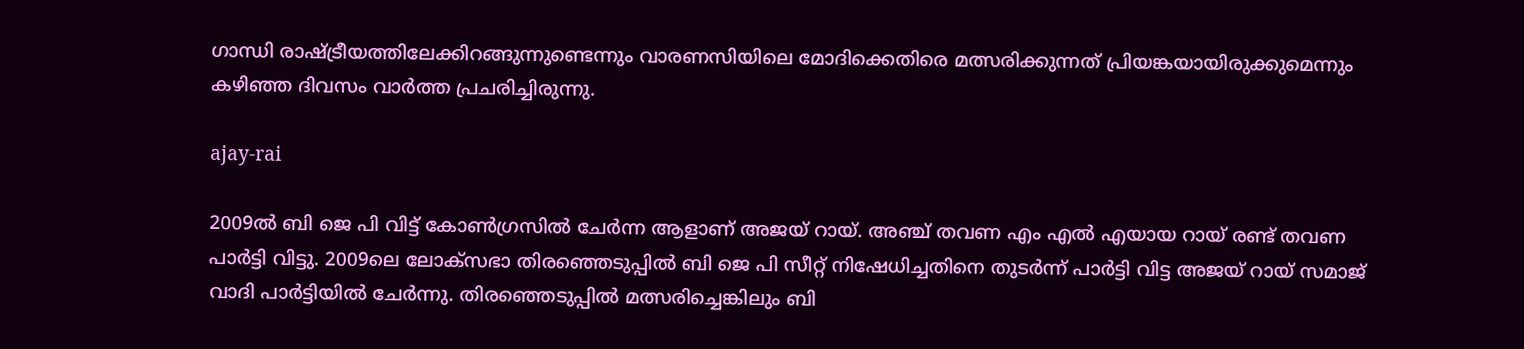ഗാന്ധി രാഷ്ട്രീയത്തിലേക്കിറങ്ങുന്നുണ്ടെന്നും വാരണസിയിലെ മോദിക്കെതിരെ മത്സരിക്കുന്നത് പ്രിയങ്കയായിരുക്കുമെന്നും കഴിഞ്ഞ ദിവസം വാര്‍ത്ത പ്രചരിച്ചിരുന്നു.

ajay-rai

2009ല്‍ ബി ജെ പി വിട്ട് കോണ്‍ഗ്രസില്‍ ചേര്‍ന്ന ആളാണ് അജയ് റായ്. അഞ്ച് തവണ എം എല്‍ എയായ റായ് രണ്ട് തവണ പാര്‍ട്ടി വിട്ടു. 2009ലെ ലോക്‌സഭാ തിരഞ്ഞെടുപ്പില്‍ ബി ജെ പി സീറ്റ് നിഷേധിച്ചതിനെ തുടര്‍ന്ന് പാര്‍ട്ടി വിട്ട അജയ് റായ് സമാജ് വാദി പാര്‍ട്ടിയില്‍ ചേര്‍ന്നു. തിരഞ്ഞെടുപ്പില്‍ മത്സരിച്ചെങ്കിലും ബി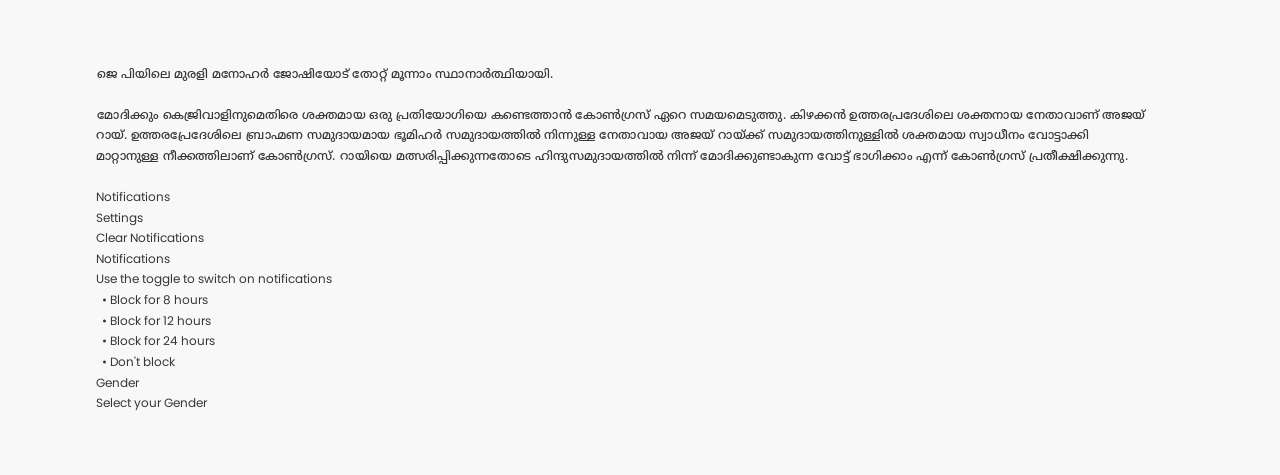ജെ പിയിലെ മുരളി മനോഹര്‍ ജോഷിയോട് തോറ്റ് മൂന്നാം സ്ഥാനാര്‍ത്ഥിയായി.

മോദിക്കും കെജ്രിവാളിനുമെതിരെ ശക്തമായ ഒരു പ്രതിയോഗിയെ കണ്ടെത്താന്‍ കോണ്‍ഗ്രസ് ഏറെ സമയമെടുത്തു. കിഴക്കന്‍ ഉത്തരപ്രദേശിലെ ശക്തനായ നേതാവാണ് അജയ് റായ്. ഉത്തരപ്രേദേശിലെ ബ്രാഹ്മണ സമുദായമായ ഭൂമിഹര്‍ സമുദായത്തില്‍ നിന്നുള്ള നേതാവായ അജയ് റായ്ക്ക് സമുദായത്തിനുള്ളില്‍ ശക്തമായ സ്വാധീനം വോട്ടാക്കി മാറ്റാനുള്ള നീക്കത്തിലാണ് കോണ്‍ഗ്രസ്. റായിയെ മത്സരിപ്പിക്കുന്നതോടെ ഹിന്ദുസമുദായത്തില്‍ നിന്ന് മോദിക്കുണ്ടാകുന്ന വോട്ട് ഭാഗിക്കാം എന്ന് കോണ്‍ഗ്രസ് പ്രതീക്ഷിക്കുന്നു.

Notifications
Settings
Clear Notifications
Notifications
Use the toggle to switch on notifications
  • Block for 8 hours
  • Block for 12 hours
  • Block for 24 hours
  • Don't block
Gender
Select your Gender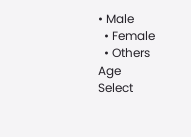• Male
  • Female
  • Others
Age
Select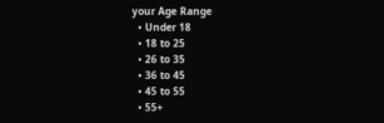your Age Range
  • Under 18
  • 18 to 25
  • 26 to 35
  • 36 to 45
  • 45 to 55
  • 55+